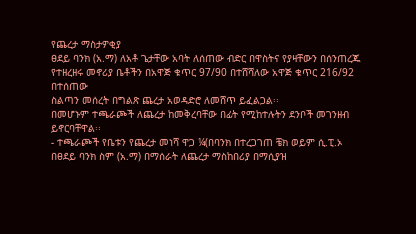የጨረታ ማስታዎቂያ
ፀደይ ባንክ (አ.ማ) ለአቶ ጌታቸው አባት ለሰጠው ብድር በዋስትና የያዛቸውን በሰንጠረጁ
የተዘረዘሩ መኖሪያ ቤቶችን በአዋጅ ቁጥር 97/90 በተሸሻለው አዋጅ ቁጥር 216/92 በተሰጠው
ስልጣን መሰረት በግልጽ ጨረታ አወዳድሮ ለመሸጥ ይፈልጋል፡፡
በመሆኑም ተጫራጮች ለጨረታ ከመቅረባቸው በፊት የሚከተሉትን ደንቦች መገንዘብ ይኖርባቸዋል፡፡
- ተጫራጮች የቤቱን የጨረታ መነሻ ዋጋ ¼(በባንክ በተረጋገጠ ቼክ ወይም ሲ.ፒ.ኦ
በፀደይ ባንክ ስም (አ.ማ) በማሰራት ለጨረታ ማስከበሪያ በማሲያዝ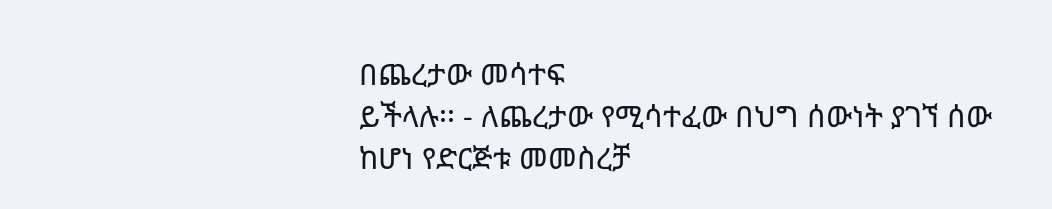በጨረታው መሳተፍ
ይችላሉ፡፡ - ለጨረታው የሚሳተፈው በህግ ሰውነት ያገኘ ሰው ከሆነ የድርጅቱ መመስረቻ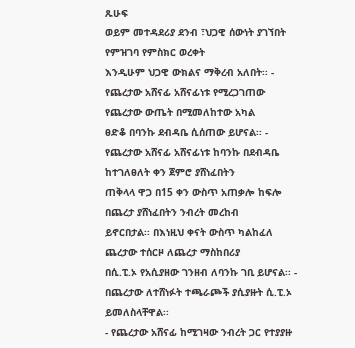ጹሁፍ
ወይም መተዳደሪያ ደንብ ፣ህጋዊ ሰውነት ያገኘበት የምዝገባ የምስክር ወረቀት
እንዲሁም ህጋዊ ውክልና ማቅረብ አለበት፡፡ - የጨረታው አሸናፊ አሸናፊነቱ የሚረጋገጠው የጨረታው ውጤት በሚመለከተው አካል
ፀድቆ በባንኩ ደብዳቤ ሲሰጠው ይሆናል፡፡ - የጨረታው አሸናፊ አሸናፊነቱ ከባንኩ በደብዳቤ ከተገለፀለት ቀን ጀምሮ ያሸነፈበትን
ጠቅላላ ዋጋ በ15 ቀን ውስጥ አጠቃሎ ከፍሎ በጨረታ ያሸነፈበትን ንብረት መረከብ
ይኖርበታል፡፡ በእነዚህ ቀናት ውስጥ ካልከፈለ ጨረታው ተሰርዞ ለጨረታ ማስከበሪያ
በሲ.ፒ.ኦ የአሲያዘው ገንዘብ ለባንኩ ገቢ ይሆናል፡፡ - በጨረታው ለተሸነፉት ተጫራጮች ያሲያዙት ሲ.ፒ.ኦ ይመለስላቸዋል፡፡
- የጨረታው አሸናፊ ከሚገዛው ንብረት ጋር የተያያዙ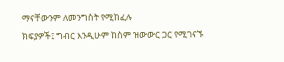ማናቸውንም ለመንግስት የሚከፈሉ
ክፍያዎች፤ ግብር እንዲሁም ከስም ዝውውር ጋር የሚገናኙ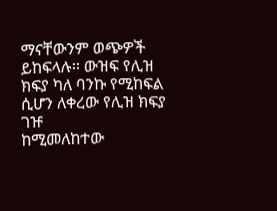ማናቸውንም ወጭዎች
ይከፍላሉ፡፡ ውዝፍ የሊዝ ክፍያ ካለ ባንኩ የሚከፍል ሲሆን ለቀረው የሊዝ ክፍያ ገዡ
ከሚመለከተው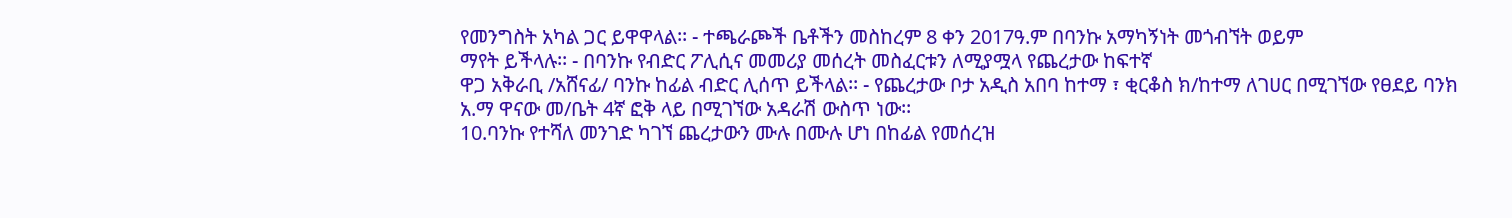የመንግስት አካል ጋር ይዋዋላል፡፡ - ተጫራጮች ቤቶችን መስከረም 8 ቀን 2017ዓ.ም በባንኩ አማካኝነት መጎብኘት ወይም
ማየት ይችላሉ፡፡ - በባንኩ የብድር ፖሊሲና መመሪያ መሰረት መስፈርቱን ለሚያሟላ የጨረታው ከፍተኛ
ዋጋ አቅራቢ /አሸናፊ/ ባንኩ ከፊል ብድር ሊሰጥ ይችላል፡፡ - የጨረታው ቦታ አዲስ አበባ ከተማ ፣ ቂርቆስ ክ/ከተማ ለገሀር በሚገኘው የፀደይ ባንክ
አ.ማ ዋናው መ/ቤት 4ኛ ፎቅ ላይ በሚገኘው አዳራሽ ውስጥ ነው፡፡
10.ባንኩ የተሻለ መንገድ ካገኘ ጨረታውን ሙሉ በሙሉ ሆነ በከፊል የመሰረዝ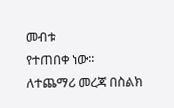መብቱ
የተጠበቀ ነው፡፡
ለተጨማሪ መረጃ በስልክ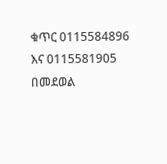ቁጥር 0115584896 እና 0115581905 በመደወል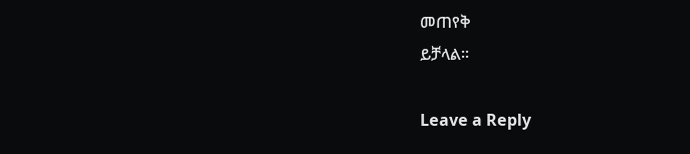መጠየቅ
ይቻላል፡፡

Leave a Reply